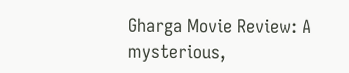Gharga Movie Review: A mysterious,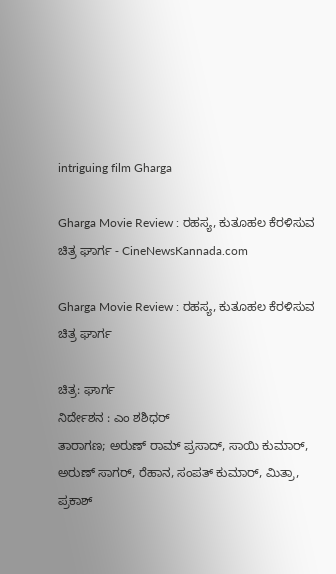intriguing film Gharga

Gharga Movie Review : ರಹಸ್ಯ, ಕುತೂಹಲ ಕೆರಳಿಸುವ ಚಿತ್ರ ಘಾರ್ಗ - CineNewsKannada.com

Gharga Movie Review : ರಹಸ್ಯ, ಕುತೂಹಲ ಕೆರಳಿಸುವ ಚಿತ್ರ ಘಾರ್ಗ

ಚಿತ್ರ: ಘಾರ್ಗ
ನಿರ್ದೇಶನ : ಎಂ ಶಶಿಧರ್
ತಾರಾಗಣ; ಅರುಣ್ ರಾಮ್ ಪ್ರಸಾದ್, ಸಾಯಿ ಕುಮಾರ್, ಅರುಣ್ ಸಾಗರ್, ರೆಹಾನ, ಸಂಪತ್ ಕುಮಾರ್, ಮಿತ್ರಾ, ಪ್ರಕಾಶ್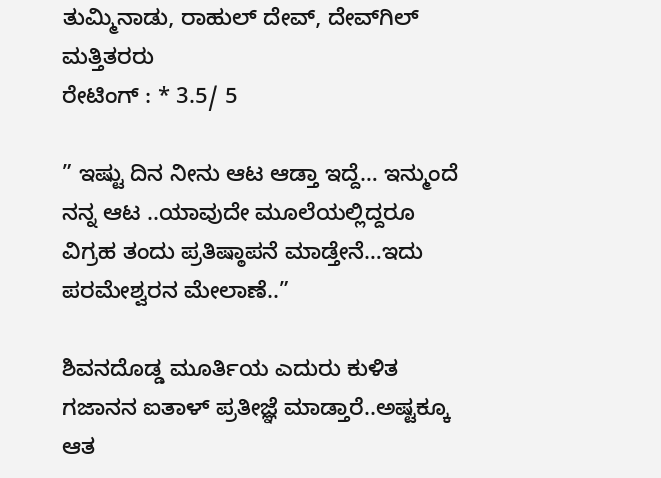ತುಮ್ಮಿನಾಡು, ರಾಹುಲ್ ದೇವ್, ದೇವ್‍ಗಿಲ್ ಮತ್ತಿತರರು
ರೇಟಿಂಗ್ : * 3.5/ 5

” ಇಷ್ಟು ದಿನ ನೀನು ಆಟ ಆಡ್ತಾ ಇದ್ದೆ… ಇನ್ಮುಂದೆ ನನ್ನ ಆಟ ..ಯಾವುದೇ ಮೂಲೆಯಲ್ಲಿದ್ದರೂ ವಿಗ್ರಹ ತಂದು ಪ್ರತಿಷ್ಠಾಪನೆ ಮಾಡ್ತೇನೆ…ಇದು ಪರಮೇಶ್ವರನ ಮೇಲಾಣೆ..”

ಶಿವನದೊಡ್ಡ ಮೂರ್ತಿಯ ಎದುರು ಕುಳಿತ ಗಜಾನನ ಐತಾಳ್ ಪ್ರತೀಜ್ಞೆ ಮಾಡ್ತಾರೆ..ಅಷ್ಟಕ್ಕೂ ಆತ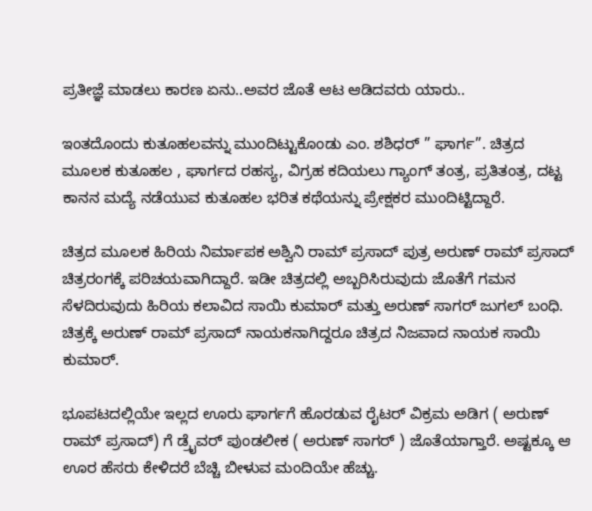ಪ್ರತೀಜ್ಞೆ ಮಾಡಲು ಕಾರಣ ಏನು..ಅವರ ಜೊತೆ ಆಟ ಆಡಿದವರು ಯಾರು..

ಇಂತದೊಂದು ಕುತೂಹಲವನ್ನು ಮುಂದಿಟ್ಟುಕೊಂಡು ಎಂ. ಶಶಿಧರ್ ” ಘಾರ್ಗ”. ಚಿತ್ರದ ಮೂಲಕ ಕುತೂಹಲ , ಘಾರ್ಗದ ರಹಸ್ಯ, ವಿಗ್ರಹ ಕದಿಯಲು ಗ್ಯಾಂಗ್ ತಂತ್ರ, ಪ್ರತಿತಂತ್ರ, ದಟ್ಟ ಕಾನನ ಮದ್ಯೆ ನಡೆಯುವ ಕುತೂಹಲ ಭರಿತ ಕಥೆಯನ್ನು ಪ್ರೇಕ್ಷಕರ ಮುಂದಿಟ್ಟಿದ್ದಾರೆ.

ಚಿತ್ರದ ಮೂಲಕ ಹಿರಿಯ ನಿರ್ಮಾಪಕ ಅಶ್ವಿನಿ ರಾಮ್ ಪ್ರಸಾದ್ ಪುತ್ರ ಅರುಣ್ ರಾಮ್ ಪ್ರಸಾದ್ ಚಿತ್ರರಂಗಕ್ಕೆ ಪರಿಚಯವಾಗಿದ್ದಾರೆ. ಇಡೀ ಚಿತ್ರದಲ್ಲಿ ಅಬ್ಬರಿಸಿರುವುದು ಜೊತೆಗೆ ಗಮನ ಸೆಳದಿರುವುದು ಹಿರಿಯ ಕಲಾವಿದ ಸಾಯಿ ಕುಮಾರ್ ಮತ್ತು ಅರುಣ್ ಸಾಗರ್ ಜುಗಲ್ ಬಂಧಿ. ಚಿತ್ರಕ್ಕೆ ಅರುಣ್ ರಾಮ್ ಪ್ರಸಾದ್ ನಾಯಕನಾಗಿದ್ದರೂ ಚಿತ್ರದ ನಿಜವಾದ ನಾಯಕ ಸಾಯಿ ಕುಮಾರ್.

ಭೂಪಟದಲ್ಲಿಯೇ ಇಲ್ಲದ ಊರು ಘಾರ್ಗಗೆ ಹೊರಡುವ ರೈಟರ್ ವಿಕ್ರಮ ಅಡಿಗ ( ಅರುಣ್ ರಾಮ್ ಪ್ರಸಾದ್) ಗೆ ಡ್ರೈವರ್ ಪುಂಡಲೀಕ ( ಅರುಣ್ ಸಾಗರ್ ) ಜೊತೆಯಾಗ್ತಾರೆ. ಅಷ್ಟಕ್ಕೂ ಆ ಊರ ಹೆಸರು ಕೇಳಿದರೆ ಬೆಚ್ಚಿ ಬೀಳುವ ಮಂದಿಯೇ ಹೆಚ್ಚು.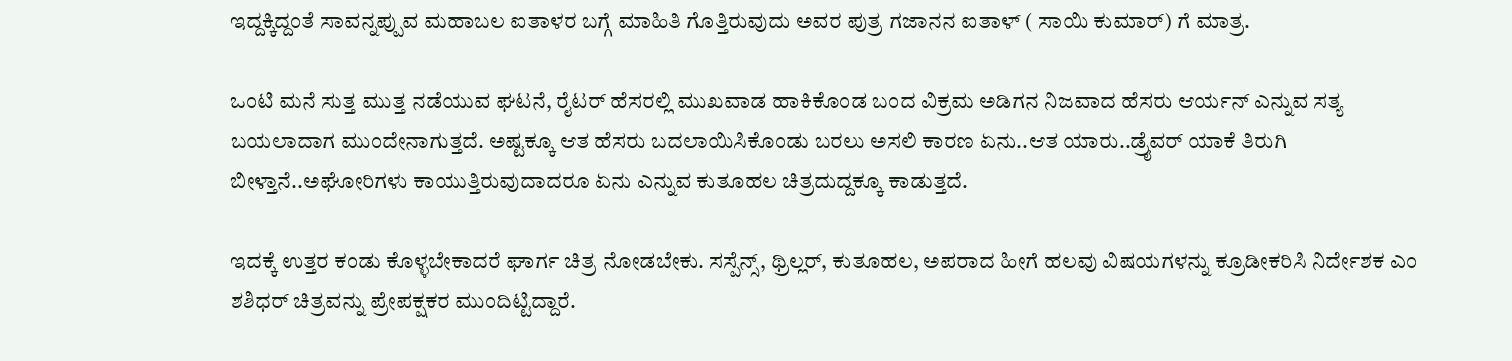ಇದ್ದಕ್ಕಿದ್ದಂತೆ ಸಾವನ್ನಪ್ಪುವ ಮಹಾಬಲ ಐತಾಳರ ಬಗ್ಗೆ ಮಾಹಿತಿ ಗೊತ್ತಿರುವುದು ಅವರ ಪುತ್ರ ಗಜಾನನ ಐತಾಳ್ ( ಸಾಯಿ ಕುಮಾರ್) ಗೆ ಮಾತ್ರ.

ಒಂಟಿ ಮನೆ ಸುತ್ತ ಮುತ್ತ ನಡೆಯುವ ಘಟನೆ, ರೈಟರ್ ಹೆಸರಲ್ಲಿ ಮುಖವಾಡ ಹಾಕಿಕೊಂಡ ಬಂದ ವಿಕ್ರಮ ಅಡಿಗನ ನಿಜವಾದ ಹೆಸರು ಆರ್ಯನ್ ಎನ್ನುವ ಸತ್ಯ ಬಯಲಾದಾಗ ಮುಂದೇನಾಗುತ್ತದೆ. ಅಷ್ಟಕ್ಕೂ ಆತ ಹೆಸರು ಬದಲಾಯಿಸಿಕೊಂಡು ಬರಲು ಅಸಲಿ ಕಾರಣ ಏನು..ಆತ ಯಾರು..ಡ್ರೈವರ್ ಯಾಕೆ ತಿರುಗಿ ಬೀಳ್ತಾನೆ..ಅಘೋರಿಗಳು ಕಾಯುತ್ತಿರುವುದಾದರೂ ಏನು ಎನ್ನುವ ಕುತೂಹಲ ಚಿತ್ರದುದ್ದಕ್ಕೂ ಕಾಡುತ್ತದೆ.

ಇದಕ್ಕೆ ಉತ್ತರ ಕಂಡು ಕೊಳ್ಳಬೇಕಾದರೆ ಘಾರ್ಗ ಚಿತ್ರ ನೋಡಬೇಕು. ಸಸ್ಪೆನ್ಸ್, ಥ್ರಿಲ್ಲರ್, ಕುತೂಹಲ, ಅಪರಾದ ಹೀಗೆ ಹಲವು ವಿಷಯಗಳನ್ನು ಕ್ರೂಡೀಕರಿಸಿ ನಿರ್ದೇಶಕ ಎಂ ಶಶಿಧರ್ ಚಿತ್ರವನ್ನು ಪ್ರೇಪಕ್ಷಕರ ಮುಂದಿಟ್ಟಿದ್ದಾರೆ.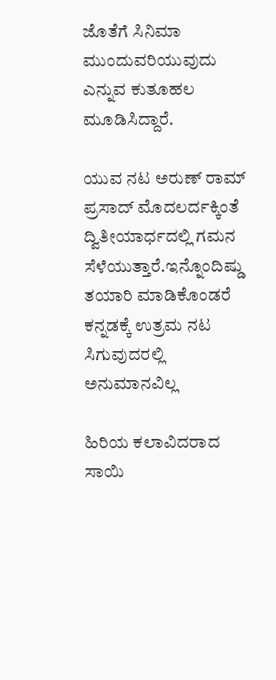ಜೊತೆಗೆ ಸಿನಿಮಾ ಮುಂದುವರಿಯುವುದು ಎನ್ನುವ ಕುತೂಹಲ ಮೂಡಿಸಿದ್ದಾರೆ.

ಯುವ ನಟ ಅರುಣ್ ರಾಮ್ ಪ್ರಸಾದ್ ಮೊದಲರ್ದಕ್ಕಿಂತೆ ದ್ವಿತೀಯಾರ್ಧದಲ್ಲಿ ಗಮನ ಸೆಳೆಯುತ್ತಾರೆ.ಇನ್ನೊಂದಿಷ್ಡು ತಯಾರಿ ಮಾಡಿಕೊಂಡರೆ ಕನ್ನಡಕ್ಕೆ ಉತ್ರಮ ನಟ ಸಿಗುವುದರಲ್ಲಿ ಅನುಮಾನವಿಲ್ಲ

ಹಿರಿಯ ಕಲಾವಿದರಾದ ಸಾಯಿ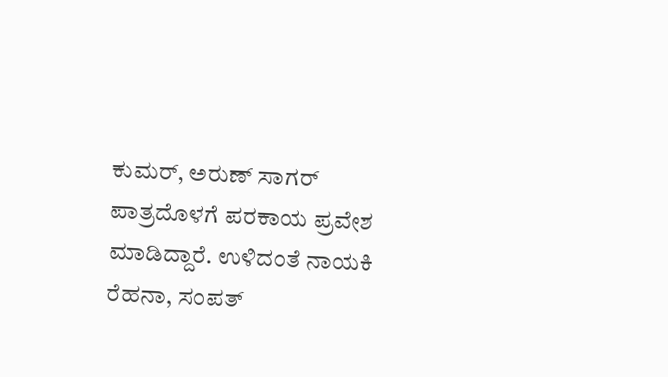ಕುಮರ್, ಅರುಣ್ ಸಾಗರ್ ಪಾತ್ರದೊಳಗೆ ಪರಕಾಯ ಪ್ರವೇಶ ಮಾಡಿದ್ದಾರೆ. ಉಳಿದಂತೆ ನಾಯಕಿ ರೆಹನಾ, ಸಂಪತ್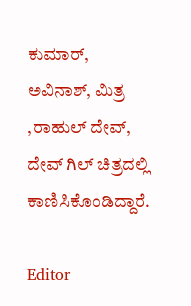ಕುಮಾರ್, ಅವಿನಾಶ್, ಮಿತ್ರ ,ರಾಹುಲ್ ದೇವ್, ದೇವ್ ಗಿಲ್ ಚಿತ್ರದಲ್ಲಿ ಕಾಣಿಸಿಕೊಂಡಿದ್ದಾರೆ.

Editor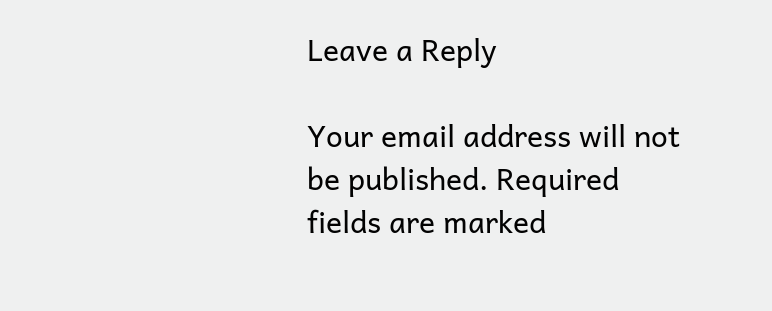Leave a Reply

Your email address will not be published. Required fields are marked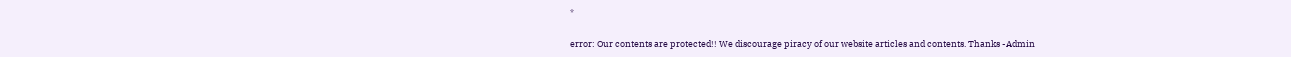*

error: Our contents are protected!! We discourage piracy of our website articles and contents. Thanks -Admin